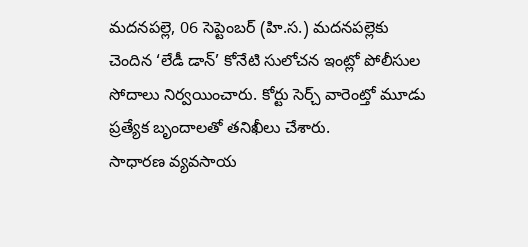మదనపల్లె, 06 సెప్టెంబర్ (హి.స.) మదనపల్లెకు చెందిన ‘లేడీ డాన్’ కోనేటి సులోచన ఇంట్లో పోలీసుల సోదాలు నిర్వయించారు. కోర్టు సెర్చ్ వారెంట్తో మూడు ప్రత్యేక బృందాలతో తనిఖీలు చేశారు.
సాధారణ వ్యవసాయ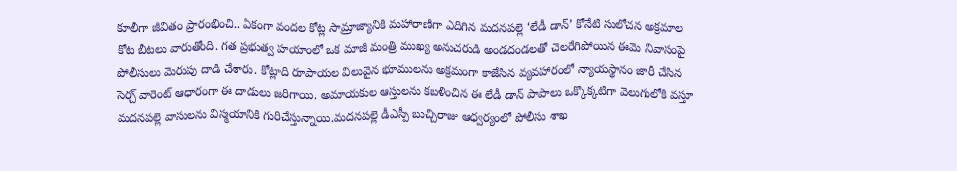కూలీగా జీవితం ప్రారంభించి.. ఏకంగా వందల కోట్ల సామ్రాజ్యానికి మహారాణిగా ఎదిగిన మదనపల్లె ‘లేడీ డాన్’ కోనేటి సులోచన అక్రమాల కోట బీటలు వారుతోంది. గత ప్రభుత్వ హయాంలో ఒక మాజీ మంత్రి ముఖ్య అనుచరుడి అండదండలతో చెలరేగిపోయిన ఈమె నివాసంపై పోలీసులు మెరుపు దాడి చేశారు. కోట్లాది రూపాయల విలువైన భూములను అక్రమంగా కాజేసిన వ్యవహారంలో న్యాయస్థానం జారీ చేసిన సెర్చ్ వారెంట్ ఆధారంగా ఈ దాడులు జరిగాయి. అమాయకుల ఆస్తులను కబళించిన ఈ లేడీ డాన్ పాపాలు ఒక్కొక్కటిగా వెలుగులోకి వస్తూ మదనపల్లె వాసులను విస్మయానికి గురిచేస్తున్నాయి.మదనపల్లె డీఎస్పీ బుచ్చిరాజు ఆధ్వర్యంలో పోలీసు శాఖ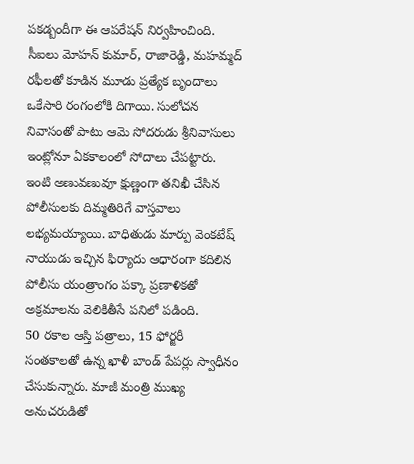పకడ్బందీగా ఈ ఆపరేషన్ నిర్వహించింది. సీఐలు మోహన్ కుమార్, రాజారెడ్డి, మహమ్మద్ రఫీలతో కూడిన మూడు ప్రత్యేక బృందాలు ఒకేసారి రంగంలోకి దిగాయి. సులోచన నివాసంతో పాటు ఆమె సోదరుడు శ్రీనివాసులు ఇంట్లోనూ ఏకకాలంలో సోదాలు చేపట్టారు. ఇంటి అణువణువూ క్షుణ్ణంగా తనిఖీ చేసిన పోలీసులకు దిమ్మతిరిగే వాస్తవాలు లభ్యమయ్యాయి. బాధితుడు మార్పు వెంకటేష్ నాయుడు ఇచ్చిన ఫిర్యాదు ఆధారంగా కదిలిన పోలీసు యంత్రాంగం పక్కా ప్రణాళికతో అక్రమాలను వెలికితీసే పనిలో పడింది.
50 రకాల ఆస్తి పత్రాలు, 15 ఫోర్జరీ సంతకాలతో ఉన్న ఖాళీ బాండ్ పేపర్లు స్వాధీనం చేసుకున్నారు. మాజీ మంత్రి ముఖ్య అనుచరుడితో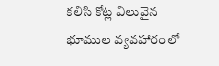కలిసి కోట్ల విలువైన భూముల వ్యవహారంలో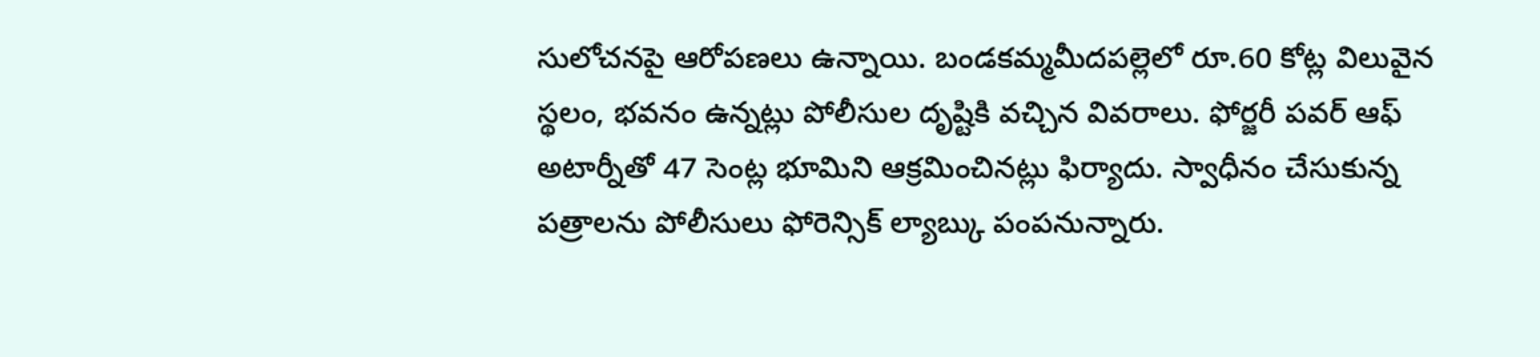సులోచనపై ఆరోపణలు ఉన్నాయి. బండకమ్మమీదపల్లెలో రూ.60 కోట్ల విలువైన స్థలం, భవనం ఉన్నట్లు పోలీసుల దృష్టికి వచ్చిన వివరాలు. ఫోర్జరీ పవర్ ఆఫ్ అటార్నీతో 47 సెంట్ల భూమిని ఆక్రమించినట్లు ఫిర్యాదు. స్వాధీనం చేసుకున్న పత్రాలను పోలీసులు ఫోరెన్సిక్ ల్యాబ్కు పంపనున్నారు.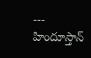---
హిందూస్తాన్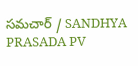సమచార్ / SANDHYA PRASADA PV